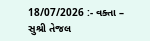18/07/2026 :- વક્તા – સુશ્રી તેજલ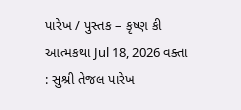પારેખ / પુસ્તક – કૃષ્ણ કી આત્મકથા Jul 18, 2026 વક્તા : સુશ્રી તેજલ પારેખ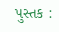પુસ્તક :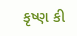કૃષ્ણ કી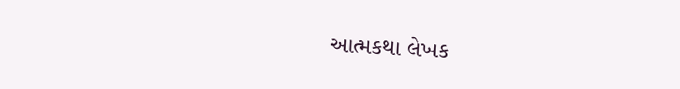આત્મકથા લેખક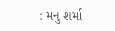: મનુ શર્મા